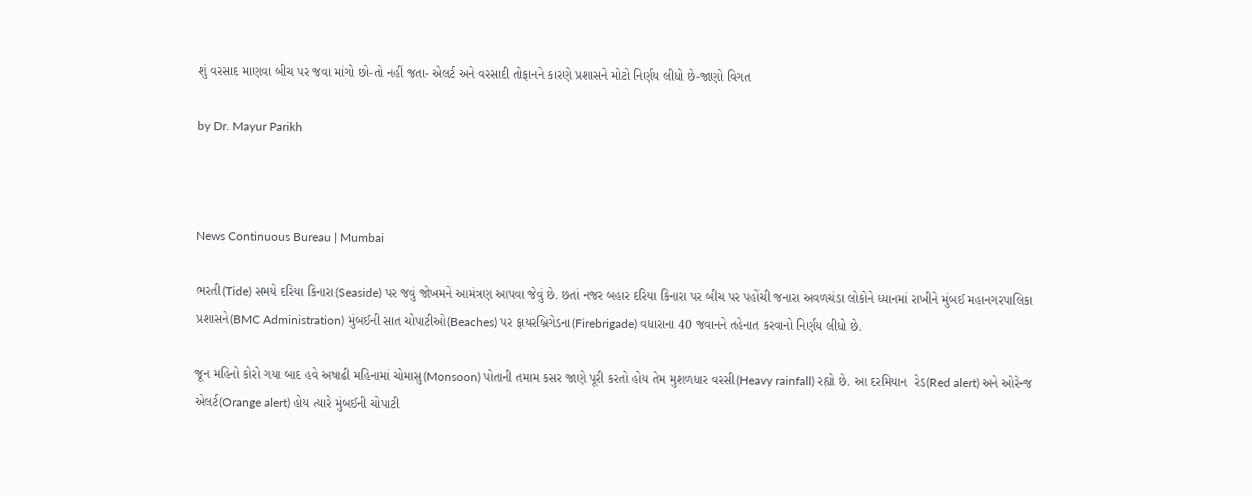શું વરસાદ માણવા બીચ પર જવા માંગો છો-તો નહીં જતા- એલર્ટ અને વરસાદી તોફાનને કારણે પ્રશાસને મોટો નિર્ણય લીધો છે-જાણો વિગત

by Dr. Mayur Parikh



News Continuous Bureau | Mumbai

ભરતી(Tide) સમયે દરિયા કિનારા(Seaside) પર જવું જોખમને આમંત્રણ આપવા જેવું છે. છતાં નજર બહાર દરિયા કિનારા પર બીચ પર પહોંચી જનારા અવળચંડા લોકોને ધ્યાનમાં રાખીને મુંબઈ મહાનગરપાલિકા પ્રશાસને(BMC Administration) મુંબઈની સાત ચોપાટીઓ(Beaches) પર ફાયરબ્રિગેડના(Firebrigade) વધારાના 40 જવાનને તહેનાત કરવાનો નિર્ણય લીધો છે.

જૂન મહિનો કોરો ગયા બાદ હવે અષાઢી મહિનામાં ચોમાસુ(Monsoon) પોતાની તમામ કસર જાણે પૂરી કરતો હોય તેમ મુશળધાર વરસી(Heavy rainfall) રહ્યો છે. આ દરમિયાન  રેડ(Red alert) અને ઓરેન્જ એલર્ટ(Orange alert) હોય ત્યારે મુંબઈની ચોપાટી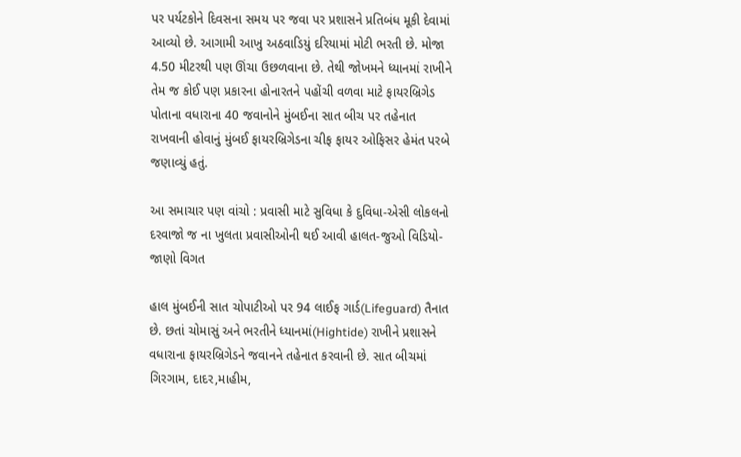પર પર્યટકોને દિવસના સમય પર જવા પર પ્રશાસને પ્રતિબંધ મૂકી દેવામાં આવ્યો છે. આગામી આખુ અઠવાડિયું દરિયામાં મોટી ભરતી છે. મોજા 4.50 મીટરથી પણ ઊંચા ઉછળવાના છે. તેથી જોખમને ધ્યાનમાં રાખીને તેમ જ કોઈ પણ પ્રકારના હોનારતને પહોંચી વળવા માટે ફાયરબ્રિગેડ પોતાના વધારાના 40 જવાનોને મુંબઈના સાત બીચ પર તહેનાત રાખવાની હોવાનું મુંબઈ ફાયરબ્રિગેડના ચીફ ફાયર ઓફિસર હેમંત પરબે જણાવ્યું હતું.

આ સમાચાર પણ વાંચો : પ્રવાસી માટે સુવિધા કે દુવિધા-એસી લોકલનો દરવાજો જ ના ખુલતા પ્રવાસીઓની થઈ આવી હાલત-જુઓ વિડિયો-જાણો વિગત

હાલ મુંબઈની સાત ચોપાટીઓ પર 94 લાઈફ ગાર્ડ(Lifeguard) તૈનાત છે. છતાં ચોમાસું અને ભરતીને ધ્યાનમાં(Hightide) રાખીને પ્રશાસને વધારાના ફાયરબ્રિગેડને જવાનને તહેનાત કરવાની છે. સાત બીચમાં ગિરગામ, દાદર,માહીમ,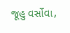જૂહુ વર્સોવા,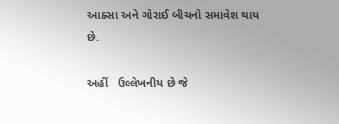આક્સા અને ગોરાઈ બીચનો સમાવેશ થાય છે.

અહીં   ઉલ્લેખનીય છે જે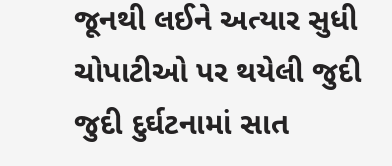જૂનથી લઈને અત્યાર સુધી ચોપાટીઓ પર થયેલી જુદી જુદી દુર્ઘટનામાં સાત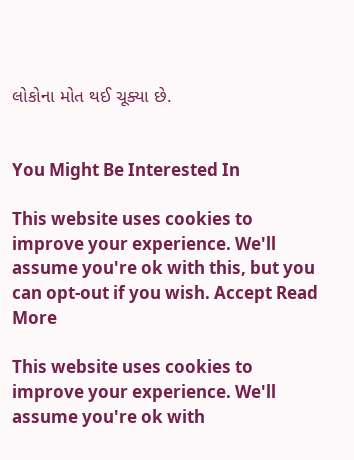લોકોના મોત થઈ ચૂક્યા છે.


You Might Be Interested In

This website uses cookies to improve your experience. We'll assume you're ok with this, but you can opt-out if you wish. Accept Read More

This website uses cookies to improve your experience. We'll assume you're ok with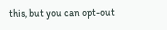this, but you can opt-out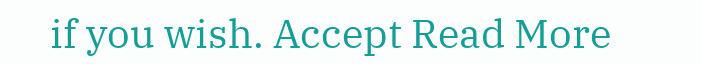if you wish. Accept Read More